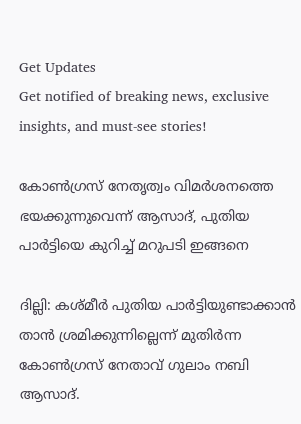Get Updates
Get notified of breaking news, exclusive insights, and must-see stories!

കോണ്‍ഗ്രസ് നേതൃത്വം വിമര്‍ശനത്തെ ഭയക്കുന്നുവെന്ന് ആസാദ്, പുതിയ പാര്‍ട്ടിയെ കുറിച്ച് മറുപടി ഇങ്ങനെ

ദില്ലി: കശ്മീര്‍ പുതിയ പാര്‍ട്ടിയുണ്ടാക്കാന്‍ താന്‍ ശ്രമിക്കുന്നില്ലെന്ന് മുതിര്‍ന്ന കോണ്‍ഗ്രസ് നേതാവ് ഗുലാം നബി ആസാദ്.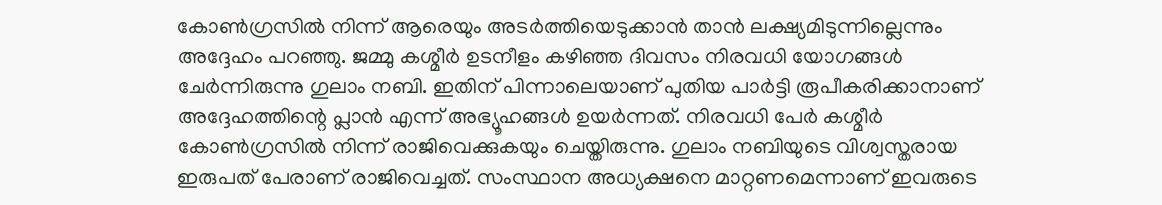കോണ്‍ഗ്രസില്‍ നിന്ന് ആരെയും അടര്‍ത്തിയെടുക്കാന്‍ താന്‍ ലക്ഷ്യമിടുന്നില്ലെന്നും അദ്ദേഹം പറഞ്ഞു. ജമ്മു കശ്മീര്‍ ഉടനീളം കഴിഞ്ഞ ദിവസം നിരവധി യോഗങ്ങള്‍ ചേര്‍ന്നിരുന്നു ഗുലാം നബി. ഇതിന് പിന്നാലെയാണ് പുതിയ പാര്‍ട്ടി രൂപീകരിക്കാനാണ് അദ്ദേഹത്തിന്റെ പ്ലാന്‍ എന്ന് അഭ്യൂഹങ്ങള്‍ ഉയര്‍ന്നത്. നിരവധി പേര്‍ കശ്മീര്‍ കോണ്‍ഗ്രസില്‍ നിന്ന് രാജിവെക്കുകയും ചെയ്തിരുന്നു. ഗുലാം നബിയുടെ വിശ്വസ്തരായ ഇരുപത് പേരാണ് രാജിവെച്ചത്. സംസ്ഥാന അധ്യക്ഷനെ മാറ്റണമെന്നാണ് ഇവരുടെ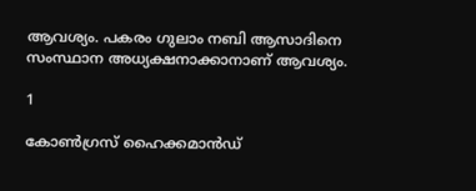ആവശ്യം. പകരം ഗുലാം നബി ആസാദിനെ സംസ്ഥാന അധ്യക്ഷനാക്കാനാണ് ആവശ്യം.

1

കോണ്‍ഗ്രസ് ഹൈക്കമാന്‍ഡ്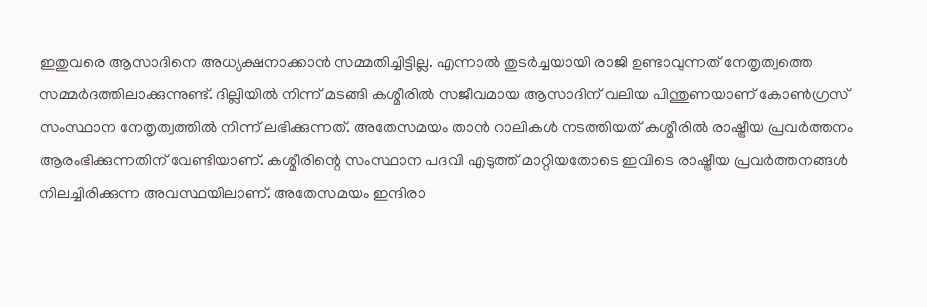ഇതുവരെ ആസാദിനെ അധ്യക്ഷനാക്കാന്‍ സമ്മതിച്ചിട്ടില്ല. എന്നാല്‍ തുടര്‍ച്ചയായി രാജി ഉണ്ടാവുന്നത് നേതൃത്വത്തെ സമ്മര്‍ദത്തിലാക്കുന്നുണ്ട്. ദില്ലിയില്‍ നിന്ന് മടങ്ങി കശ്മീരില്‍ സജീവമായ ആസാദിന് വലിയ പിന്തുണയാണ് കോണ്‍ഗ്രസ് സംസ്ഥാന നേതൃത്വത്തില്‍ നിന്ന് ലഭിക്കുന്നത്. അതേസമയം താന്‍ റാലികള്‍ നടത്തിയത് കശ്മീരില്‍ രാഷ്ട്രീയ പ്രവര്‍ത്തനം ആരംഭിക്കുന്നതിന് വേണ്ടിയാണ്. കശ്മീരിന്റെ സംസ്ഥാന പദവി എടുത്ത് മാറ്റിയതോടെ ഇവിടെ രാഷ്ട്രീയ പ്രവര്‍ത്തനങ്ങള്‍ നിലച്ചിരിക്കുന്ന അവസ്ഥയിലാണ്. അതേസമയം ഇന്ദിരാ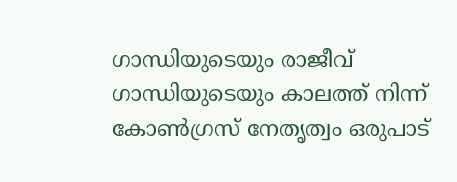ഗാന്ധിയുടെയും രാജീവ് ഗാന്ധിയുടെയും കാലത്ത് നിന്ന് കോണ്‍ഗ്രസ് നേതൃത്വം ഒരുപാട്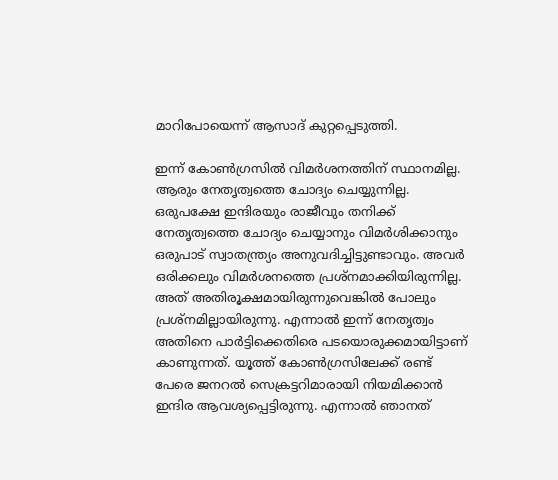മാറിപോയെന്ന് ആസാദ് കുറ്റപ്പെടുത്തി.

ഇന്ന് കോണ്‍ഗ്രസില്‍ വിമര്‍ശനത്തിന് സ്ഥാനമില്ല. ആരും നേതൃത്വത്തെ ചോദ്യം ചെയ്യുന്നില്ല. ഒരുപക്ഷേ ഇന്ദിരയും രാജീവും തനിക്ക് നേതൃത്വത്തെ ചോദ്യം ചെയ്യാനും വിമര്‍ശിക്കാനും ഒരുപാട് സ്വാതന്ത്ര്യം അനുവദിച്ചിട്ടുണ്ടാവും. അവര്‍ ഒരിക്കലും വിമര്‍ശനത്തെ പ്രശ്‌നമാക്കിയിരുന്നില്ല. അത് അതിരൂക്ഷമായിരുന്നുവെങ്കില്‍ പോലും പ്രശ്‌നമില്ലായിരുന്നു. എന്നാല്‍ ഇന്ന് നേതൃത്വം അതിനെ പാര്‍ട്ടിക്കെതിരെ പടയൊരുക്കമായിട്ടാണ് കാണുന്നത്. യൂത്ത് കോണ്‍ഗ്രസിലേക്ക് രണ്ട് പേരെ ജനറല്‍ സെക്രട്ടറിമാരായി നിയമിക്കാന്‍ ഇന്ദിര ആവശ്യപ്പെട്ടിരുന്നു. എന്നാല്‍ ഞാനത്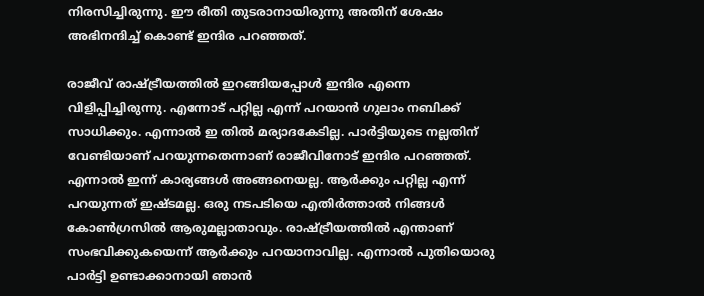നിരസിച്ചിരുന്നു. ഈ രീതി തുടരാനായിരുന്നു അതിന് ശേഷം അഭിനന്ദിച്ച് കൊണ്ട് ഇന്ദിര പറഞ്ഞത്.

രാജീവ് രാഷ്ട്രീയത്തില്‍ ഇറങ്ങിയപ്പോള്‍ ഇന്ദിര എന്നെ വിളിപ്പിച്ചിരുന്നു. എന്നോട് പറ്റില്ല എന്ന് പറയാന്‍ ഗുലാം നബിക്ക് സാധിക്കും. എന്നാല്‍ ഇ തില്‍ മര്യാദകേടില്ല. പാര്‍ട്ടിയുടെ നല്ലതിന് വേണ്ടിയാണ് പറയുന്നതെന്നാണ് രാജീവിനോട് ഇന്ദിര പറഞ്ഞത്. എന്നാല്‍ ഇന്ന് കാര്യങ്ങള്‍ അങ്ങനെയല്ല. ആര്‍ക്കും പറ്റില്ല എന്ന് പറയുന്നത് ഇഷ്ടമല്ല. ഒരു നടപടിയെ എതിര്‍ത്താല്‍ നിങ്ങള്‍ കോണ്‍ഗ്രസില്‍ ആരുമല്ലാതാവും. രാഷ്ട്രീയത്തില്‍ എന്താണ് സംഭവിക്കുകയെന്ന് ആര്‍ക്കും പറയാനാവില്ല. എന്നാല്‍ പുതിയൊരു പാര്‍ട്ടി ഉണ്ടാക്കാനായി ഞാന്‍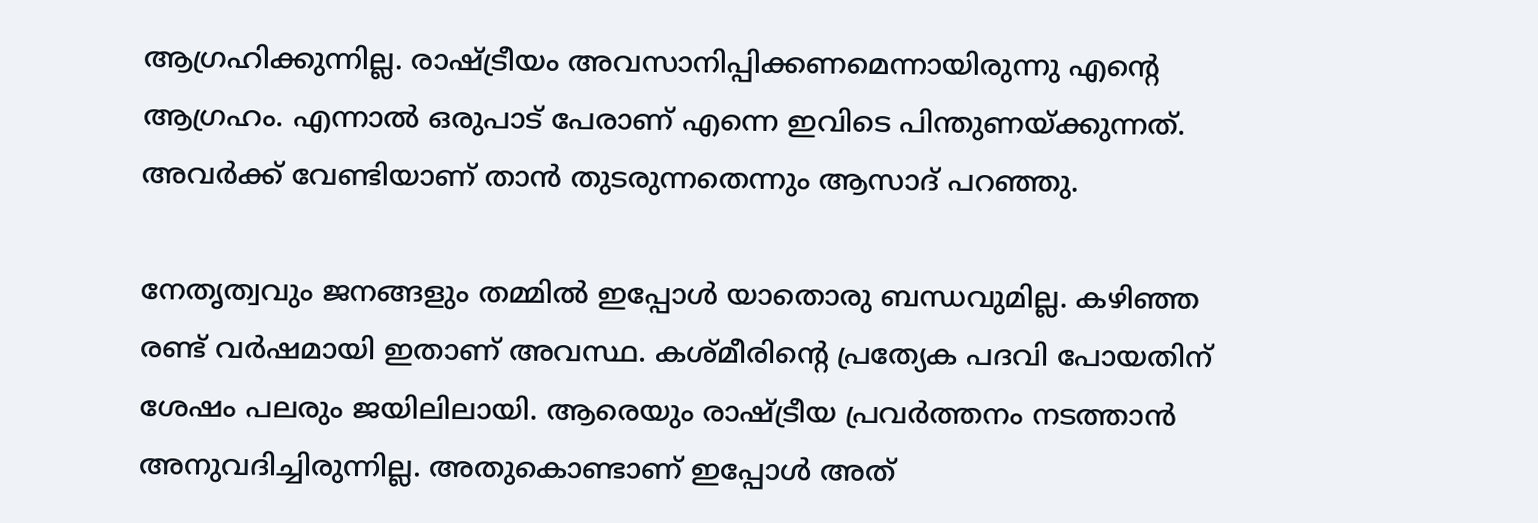ആഗ്രഹിക്കുന്നില്ല. രാഷ്ട്രീയം അവസാനിപ്പിക്കണമെന്നായിരുന്നു എന്റെ ആഗ്രഹം. എന്നാല്‍ ഒരുപാട് പേരാണ് എന്നെ ഇവിടെ പിന്തുണയ്ക്കുന്നത്. അവര്‍ക്ക് വേണ്ടിയാണ് താന്‍ തുടരുന്നതെന്നും ആസാദ് പറഞ്ഞു.

നേതൃത്വവും ജനങ്ങളും തമ്മില്‍ ഇപ്പോള്‍ യാതൊരു ബന്ധവുമില്ല. കഴിഞ്ഞ രണ്ട് വര്‍ഷമായി ഇതാണ് അവസ്ഥ. കശ്മീരിന്റെ പ്രത്യേക പദവി പോയതിന് ശേഷം പലരും ജയിലിലായി. ആരെയും രാഷ്ട്രീയ പ്രവര്‍ത്തനം നടത്താന്‍ അനുവദിച്ചിരുന്നില്ല. അതുകൊണ്ടാണ് ഇപ്പോള്‍ അത്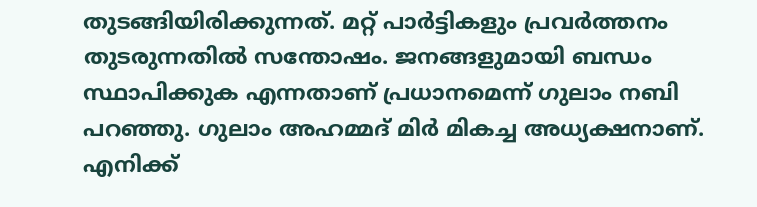തുടങ്ങിയിരിക്കുന്നത്. മറ്റ് പാര്‍ട്ടികളും പ്രവര്‍ത്തനം തുടരുന്നതില്‍ സന്തോഷം. ജനങ്ങളുമായി ബന്ധം സ്ഥാപിക്കുക എന്നതാണ് പ്രധാനമെന്ന് ഗുലാം നബി പറഞ്ഞു. ഗുലാം അഹമ്മദ് മിര്‍ മികച്ച അധ്യക്ഷനാണ്. എനിക്ക്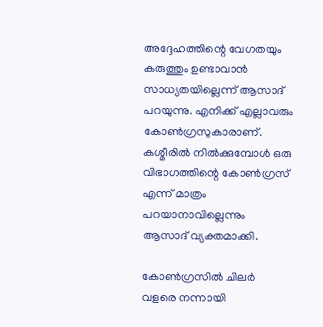അദ്ദേഹത്തിന്റെ വേഗതയും കരുത്തും ഉണ്ടാവാന്‍ സാധ്യതയില്ലെന്ന് ആസാദ് പറയുന്നു. എനിക്ക് എല്ലാവരും കോണ്‍ഗ്രസുകാരാണ്. കശ്മീരില്‍ നില്‍ക്കുമ്പോള്‍ ഒരു വിഭാഗത്തിന്റെ കോണ്‍ഗ്രസ് എന്ന് മാത്രം പറയാനാവില്ലെന്നും ആസാദ് വ്യക്തമാക്കി.

കോണ്‍ഗ്രസില്‍ ചിലര്‍ വളരെ നന്നായി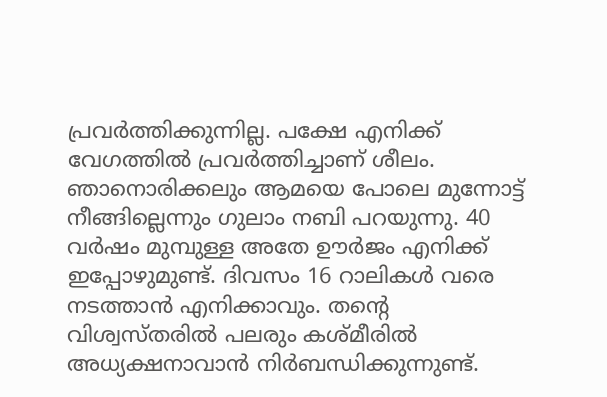പ്രവര്‍ത്തിക്കുന്നില്ല. പക്ഷേ എനിക്ക് വേഗത്തില്‍ പ്രവര്‍ത്തിച്ചാണ് ശീലം. ഞാനൊരിക്കലും ആമയെ പോലെ മുന്നോട്ട് നീങ്ങില്ലെന്നും ഗുലാം നബി പറയുന്നു. 40 വര്‍ഷം മുമ്പുള്ള അതേ ഊര്‍ജം എനിക്ക് ഇപ്പോഴുമുണ്ട്. ദിവസം 16 റാലികള്‍ വരെ നടത്താന്‍ എനിക്കാവും. തന്റെ വിശ്വസ്തരില്‍ പലരും കശ്മീരില്‍ അധ്യക്ഷനാവാന്‍ നിര്‍ബന്ധിക്കുന്നുണ്ട്.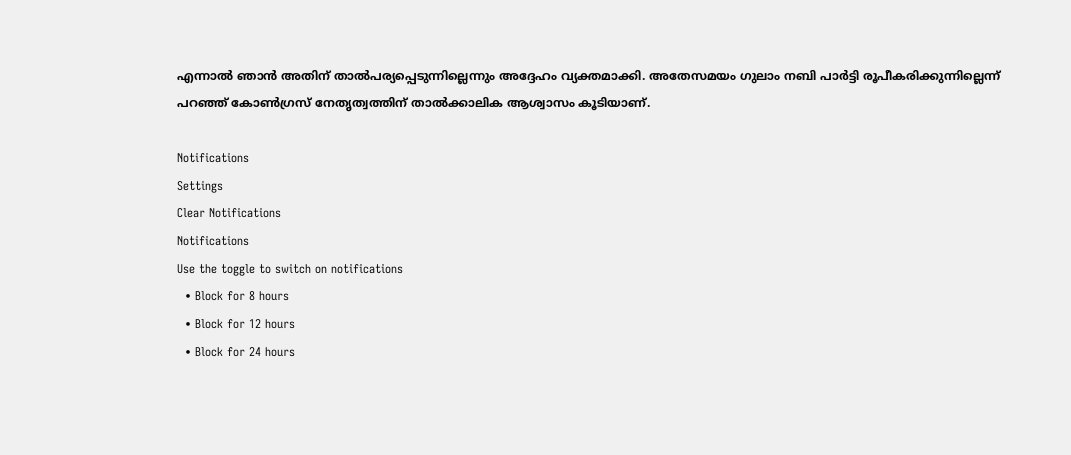എന്നാല്‍ ഞാന്‍ അതിന് താല്‍പര്യപ്പെടുന്നില്ലെന്നും അദ്ദേഹം വ്യക്തമാക്കി. അതേസമയം ഗുലാം നബി പാര്‍ട്ടി രൂപീകരിക്കുന്നില്ലെന്ന് പറഞ്ഞ് കോണ്‍ഗ്രസ് നേതൃത്വത്തിന് താല്‍ക്കാലിക ആശ്വാസം കൂടിയാണ്.

Notifications
Settings
Clear Notifications
Notifications
Use the toggle to switch on notifications
  • Block for 8 hours
  • Block for 12 hours
  • Block for 24 hours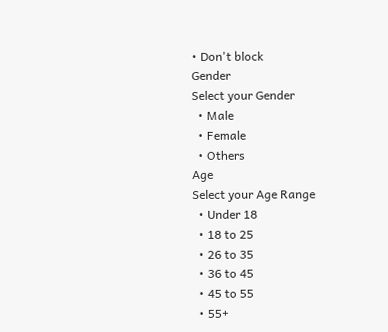• Don't block
Gender
Select your Gender
  • Male
  • Female
  • Others
Age
Select your Age Range
  • Under 18
  • 18 to 25
  • 26 to 35
  • 36 to 45
  • 45 to 55
  • 55+